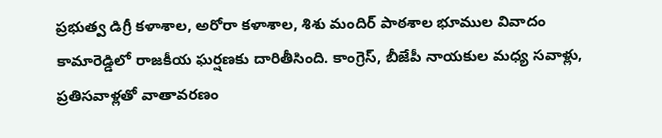ప్రభుత్వ డిగ్రీ కళాశాల, అరోరా కళాశాల, శిశు మందిర్ పాఠశాల భూముల వివాదం కామారెడ్డిలో రాజకీయ ఘర్షణకు దారితీసింది. కాంగ్రెస్, బీజేపీ నాయకుల మధ్య సవాళ్లు, ప్రతిసవాళ్లతో వాతావరణం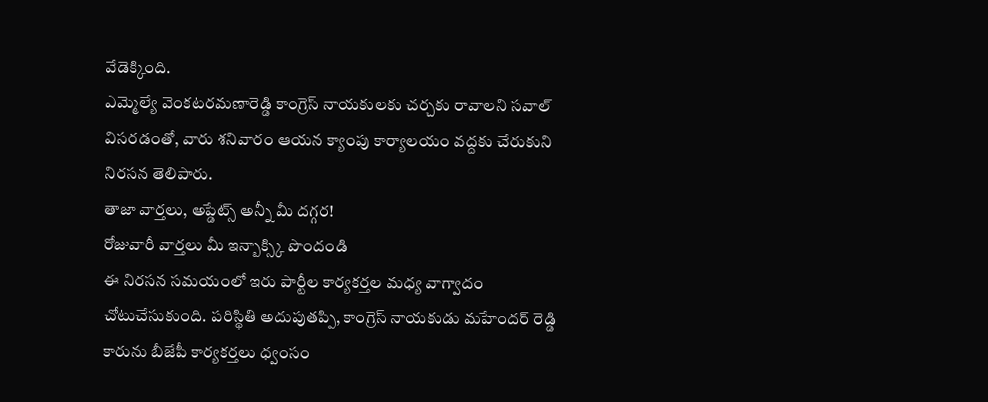వేడెక్కింది.
ఎమ్మెల్యే వెంకటరమణారెడ్డి కాంగ్రెస్ నాయకులకు చర్చకు రావాలని సవాల్ విసరడంతో, వారు శనివారం ఆయన క్యాంపు కార్యాలయం వద్దకు చేరుకుని నిరసన తెలిపారు.
తాజా వార్తలు, అప్డేట్స్ అన్నీ మీ దగ్గర!
రోజువారీ వార్తలు మీ ఇన్బాక్స్కి పొందండి
ఈ నిరసన సమయంలో ఇరు పార్టీల కార్యకర్తల మధ్య వాగ్వాదం చోటుచేసుకుంది. పరిస్థితి అదుపుతప్పి, కాంగ్రెస్ నాయకుడు మహేందర్ రెడ్డి కారును బీజేపీ కార్యకర్తలు ధ్వంసం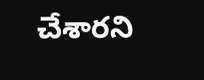చేశారని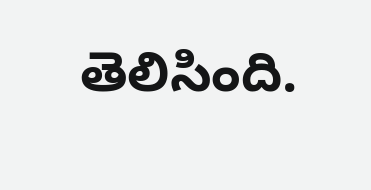తెలిసింది.